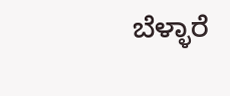ಬೆಳ್ಳಾರೆ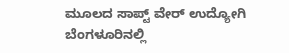ಮೂಲದ ಸಾಪ್ಟ್ ವೇರ್ ಉದ್ಯೋಗಿ ಬೆಂಗಳೂರಿನಲ್ಲಿ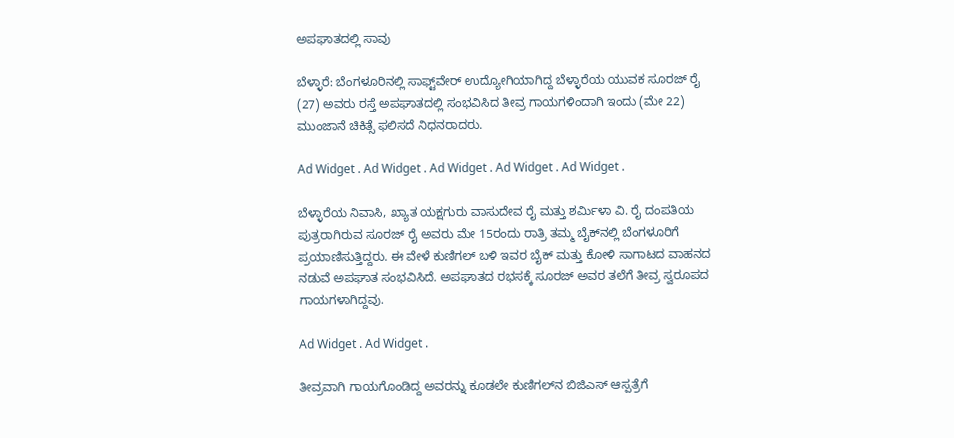ಅಪಘಾತದಲ್ಲಿ ಸಾವು

ಬೆಳ್ಳಾರೆ: ಬೆಂಗಳೂರಿನಲ್ಲಿ ಸಾಫ್ಟ್‌ವೇರ್ ಉದ್ಯೋಗಿಯಾಗಿದ್ದ ಬೆಳ್ಳಾರೆಯ ಯುವಕ ಸೂರಜ್ ರೈ (27) ಅವರು ರಸ್ತೆ ಅಪಘಾತದಲ್ಲಿ ಸಂಭವಿಸಿದ ತೀವ್ರ ಗಾಯಗಳಿಂದಾಗಿ ಇಂದು (ಮೇ 22) ಮುಂಜಾನೆ ಚಿಕಿತ್ಸೆ ಫಲಿಸದೆ ನಿಧನರಾದರು.

Ad Widget . Ad Widget . Ad Widget . Ad Widget . Ad Widget .

ಬೆಳ್ಳಾರೆಯ ನಿವಾಸಿ, ಖ್ಯಾತ ಯಕ್ಷಗುರು ವಾಸುದೇವ ರೈ ಮತ್ತು ಶರ್ಮಿಳಾ ವಿ. ರೈ ದಂಪತಿಯ ಪುತ್ರರಾಗಿರುವ ಸೂರಜ್ ರೈ ಅವರು ಮೇ 15ರಂದು ರಾತ್ರಿ ತಮ್ಮ ಬೈಕ್‌ನಲ್ಲಿ ಬೆಂಗಳೂರಿಗೆ ಪ್ರಯಾಣಿಸುತ್ತಿದ್ದರು. ಈ ವೇಳೆ ಕುಣಿಗಲ್ ಬಳಿ ಇವರ ಬೈಕ್ ಮತ್ತು ಕೋಳಿ ಸಾಗಾಟದ ವಾಹನದ ನಡುವೆ ಅಪಘಾತ ಸಂಭವಿಸಿದೆ. ಅಪಘಾತದ ರಭಸಕ್ಕೆ ಸೂರಜ್ ಅವರ ತಲೆಗೆ ತೀವ್ರ ಸ್ವರೂಪದ ಗಾಯಗಳಾಗಿದ್ದವು.

Ad Widget . Ad Widget .

ತೀವ್ರವಾಗಿ ಗಾಯಗೊಂಡಿದ್ದ ಅವರನ್ನು ಕೂಡಲೇ ಕುಣಿಗಲ್‌ನ ಬಿಜಿಎಸ್ ಆಸ್ಪತ್ರೆಗೆ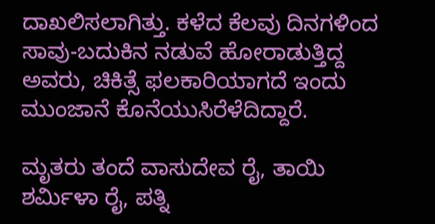ದಾಖಲಿಸಲಾಗಿತ್ತು. ಕಳೆದ ಕೆಲವು ದಿನಗಳಿಂದ ಸಾವು-ಬದುಕಿನ ನಡುವೆ ಹೋರಾಡುತ್ತಿದ್ದ ಅವರು, ಚಿಕಿತ್ಸೆ ಫಲಕಾರಿಯಾಗದೆ ಇಂದು ಮುಂಜಾನೆ ಕೊನೆಯುಸಿರೆಳೆದಿದ್ದಾರೆ.

ಮೃತರು ತಂದೆ ವಾಸುದೇವ ರೈ, ತಾಯಿ ಶರ್ಮಿಳಾ ರೈ, ಪತ್ನಿ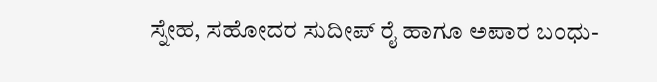ಸ್ನೇಹ, ಸಹೋದರ ಸುದೀಪ್ ರೈ ಹಾಗೂ ಅಪಾರ ಬಂಧು-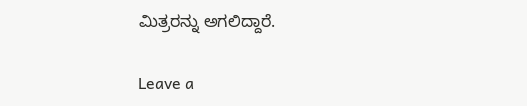ಮಿತ್ರರನ್ನು ಅಗಲಿದ್ದಾರೆ.

Leave a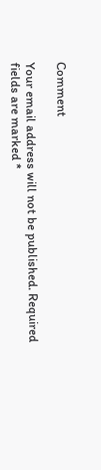Comment

Your email address will not be published. Required fields are marked *